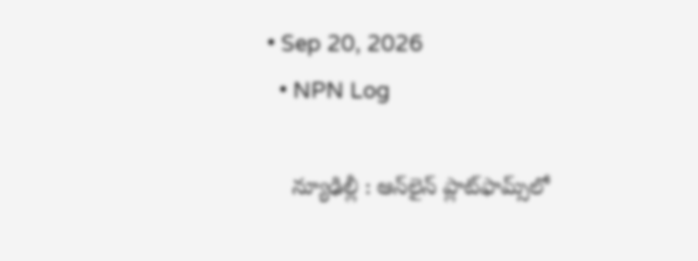• Sep 20, 2026
  • NPN Log

    న్యూఢిల్లీ : ఆన్‌లైన్‌ ప్లాట్‌ఫామ్స్‌లో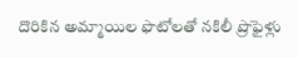దొరికిన అమ్మాయిల ఫొటోలతో నకిలీ ప్రొఫైళ్లు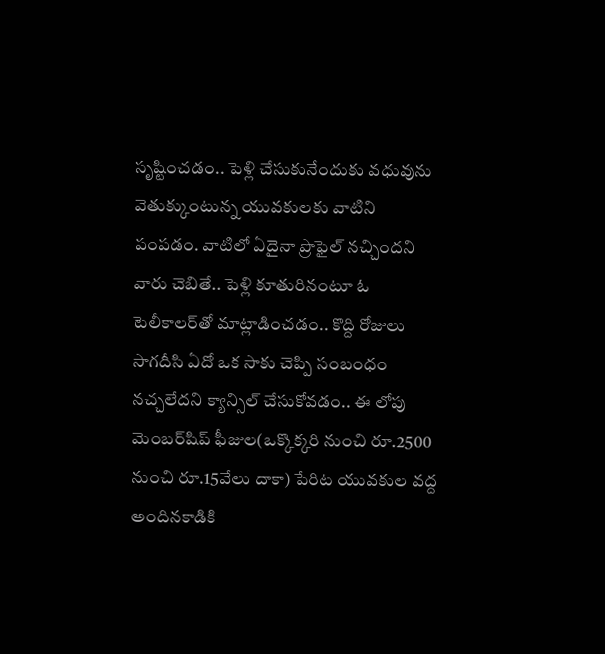సృష్టించడం.. పెళ్లి చేసుకునేందుకు వధువును వెతుక్కుంటున్న యువకులకు వాటిని పంపడం. వాటిలో ఏదైనా ప్రొఫైల్‌ నచ్చిందని వారు చెబితే.. పెళ్లి కూతురినంటూ ఓ టెలీకాలర్‌తో మాట్లాడించడం.. కొద్ది రోజులు సాగదీసి ఏదో ఒక సాకు చెప్పి సంబంధం నచ్చలేదని క్యాన్సిల్‌ చేసుకోవడం.. ఈ లోపు మెంబర్‌షిప్‌ ఫీజుల(ఒక్కొక్కరి నుంచి రూ.2500 నుంచి రూ.15వేలు దాకా) పేరిట యువకుల వద్ద అందినకాడికి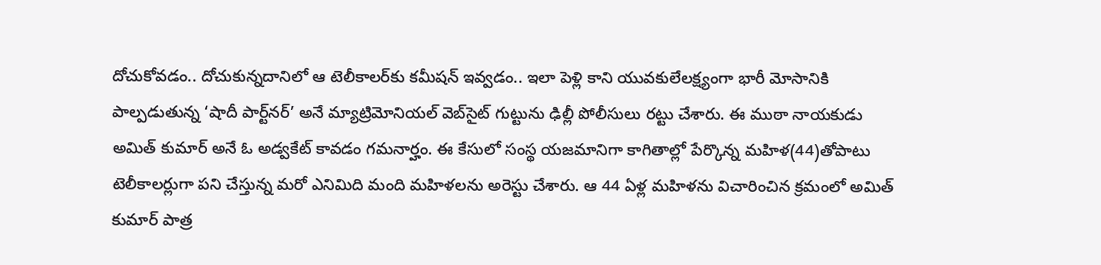దోచుకోవడం.. దోచుకున్నదానిలో ఆ టెలీకాలర్‌కు కమీషన్‌ ఇవ్వడం.. ఇలా పెళ్లి కాని యువకులేలక్ష్యంగా భారీ మోసానికి పాల్పడుతున్న ‘షాదీ పార్ట్‌నర్‌’ అనే మ్యాట్రిమోనియల్‌ వెబ్‌సైట్‌ గుట్టును ఢిల్లీ పోలీసులు రట్టు చేశారు. ఈ ముఠా నాయకుడు అమిత్‌ కుమార్‌ అనే ఓ అడ్వకేట్‌ కావడం గమనార్హం. ఈ కేసులో సంస్థ యజమానిగా కాగితాల్లో పేర్కొన్న మహిళ(44)తోపాటు టెలీకాలర్లుగా పని చేస్తున్న మరో ఎనిమిది మంది మహిళలను అరెస్టు చేశారు. ఆ 44 ఏళ్ల మహిళను విచారించిన క్రమంలో అమిత్‌ కుమార్‌ పాత్ర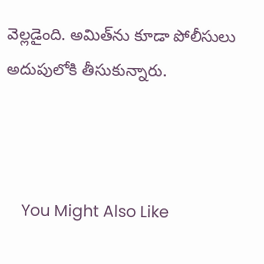వెల్లడైంది. అమిత్‌ను కూడా పోలీసులు అదుపులోకి తీసుకున్నారు.



    You Might Also Like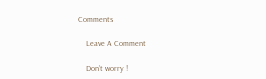Comments

    Leave A Comment

    Don’t worry !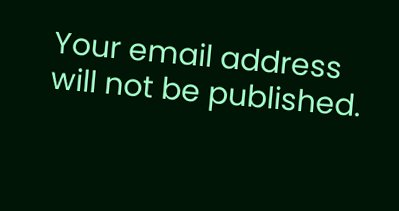Your email address will not be published.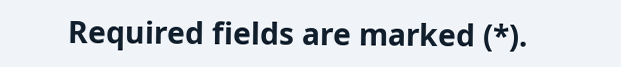Required fields are marked (*).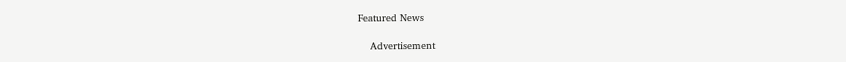Featured News

    Advertisement